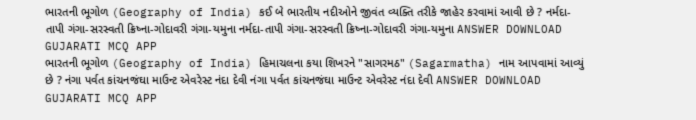ભારતની ભૂગોળ (Geography of India) કઈ બે ભારતીય નદીઓને જીવંત વ્યક્તિ તરીકે જાહેર કરવામાં આવી છે ? નર્મદા-તાપી ગંગા-સરસ્વતી ક્રિષ્ના-ગોદાવરી ગંગા-યમુના નર્મદા-તાપી ગંગા-સરસ્વતી ક્રિષ્ના-ગોદાવરી ગંગા-યમુના ANSWER DOWNLOAD GUJARATI MCQ APP
ભારતની ભૂગોળ (Geography of India) હિમાચલના કયા શિખરને "સાગરમઠ" (Sagarmatha) નામ આપવામાં આવ્યું છે ? નંગા પર્વત કાંચનજંઘા માઉન્ટ એવરેસ્ટ નંદા દેવી નંગા પર્વત કાંચનજંઘા માઉન્ટ એવરેસ્ટ નંદા દેવી ANSWER DOWNLOAD GUJARATI MCQ APP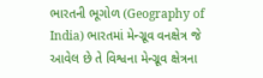ભારતની ભૂગોળ (Geography of India) ભારતમાં મેન્ગ્રૂવ વનક્ષેત્ર જે આવેલ છે તે વિશ્વના મેન્ગ્રૂવ ક્ષેત્રના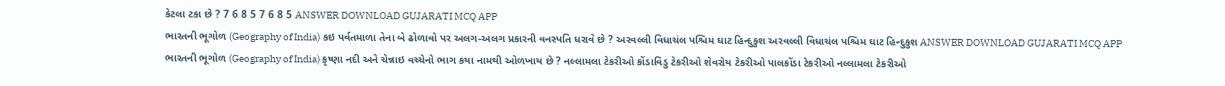કેટલા ટકા છે ? 7 6 8 5 7 6 8 5 ANSWER DOWNLOAD GUJARATI MCQ APP
ભારતની ભૂગોળ (Geography of India) કઇ પર્વતમાળા તેના બે ઢોળાવો પર અલગ-અલગ પ્રકારની વનસ્પતિ ધરાવે છે ? અરવલ્લી વિધાચંલ પશ્ચિમ ઘાટ હિન્દુકુશ અરવલ્લી વિધાચંલ પશ્ચિમ ઘાટ હિન્દુકુશ ANSWER DOWNLOAD GUJARATI MCQ APP
ભારતની ભૂગોળ (Geography of India) કૃષ્ણા નદી અને ચેન્નાઇ વચ્ચેનો ભાગ કયા નામથી ઓળખાય છે ? નલ્લામલા ટેકરીઓ કોંડાવિડુ ટેકરીઓ શેવરોય ટેકરીઓ પાલકોંડા ટેકરીઓ નલ્લામલા ટેકરીઓ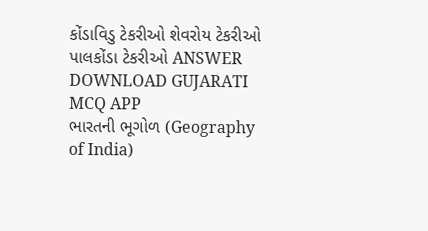કોંડાવિડુ ટેકરીઓ શેવરોય ટેકરીઓ પાલકોંડા ટેકરીઓ ANSWER DOWNLOAD GUJARATI MCQ APP
ભારતની ભૂગોળ (Geography of India)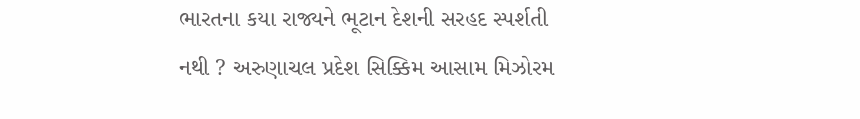ભારતના કયા રાજ્યને ભૂટાન દેશની સરહદ સ્પર્શતી નથી ? અરુણાચલ પ્રદેશ સિક્કિમ આસામ મિઝોરમ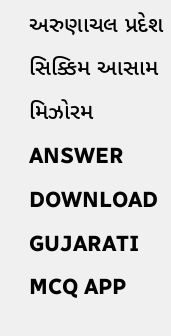અરુણાચલ પ્રદેશ સિક્કિમ આસામ મિઝોરમ ANSWER DOWNLOAD GUJARATI MCQ APP